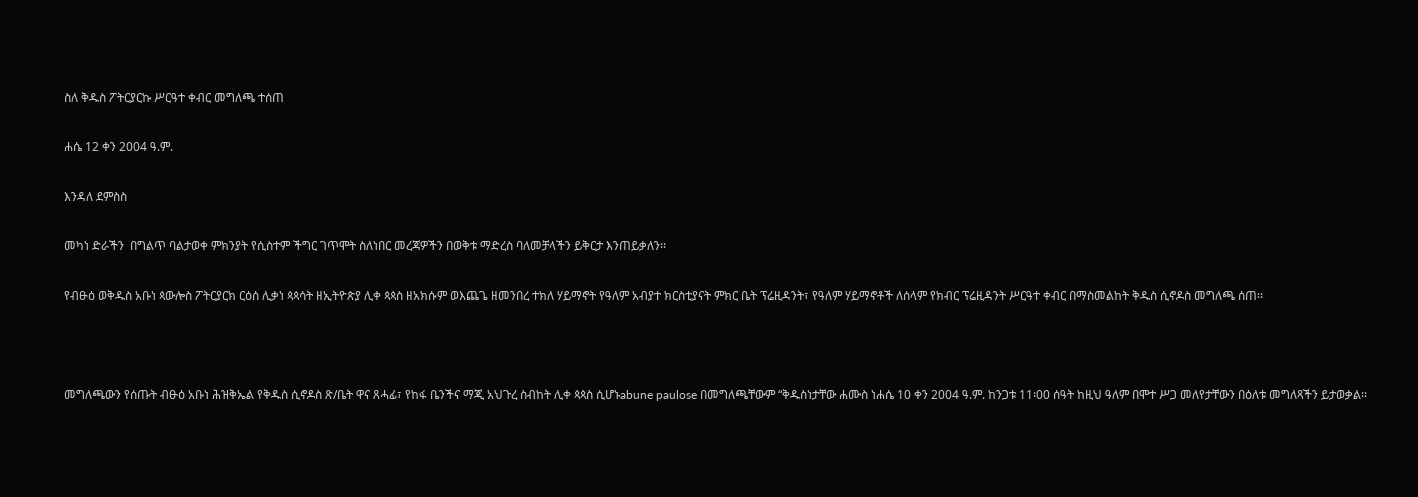ስለ ቅዱስ ፖትርያርኩ ሥርዓተ ቀብር መግለጫ ተሰጠ

ሐሴ 12 ቀን 2004 ዓ.ም.

እንዳለ ደምስስ

መካነ ድራችን  በግልጥ ባልታወቀ ምክንያት የሲስተም ችግር ገጥሞት ስለነበር መረጃዎችን በወቅቱ ማድረስ ባለመቻላችን ይቅርታ እንጠይቃለን፡፡

የብፁዕ ወቅዱስ አቡነ ጳውሎስ ፖትርያርክ ርዕሰ ሊቃነ ጳጳሳት ዘኢትዮጵያ ሊቀ ጳጳስ ዘአክሱም ወእጨጌ ዘመንበረ ተክለ ሃይማኖት የዓለም አብያተ ክርስቲያናት ምክር ቤት ፕሬዚዳንት፣ የዓለም ሃይማኖቶች ለሰላም የክብር ፕሬዚዳንት ሥርዓተ ቀብር በማስመልከት ቅዱስ ሲኖዶስ መግለጫ ሰጠ፡፡



መግለጫውን የሰጡት ብፁዕ አቡነ ሕዝቅኤል የቅዱስ ሲኖዶስ ጽ/ቤት ዋና ጸሓፊ፣ የከፋ ቤንችና ማጂ አህጉረ ስብከት ሊቀ ጳጳስ ሲሆኑabune paulose በመግለጫቸውም “ቅዱስነታቸው ሐሙስ ነሐሴ 10 ቀን 2004 ዓ.ም. ከንጋቱ 11፡00 ሰዓት ከዚህ ዓለም በሞተ ሥጋ መለየታቸውን በዕለቱ መግለጻችን ይታወቃል፡፡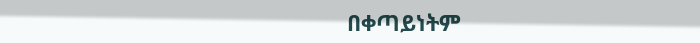በቀጣይነትም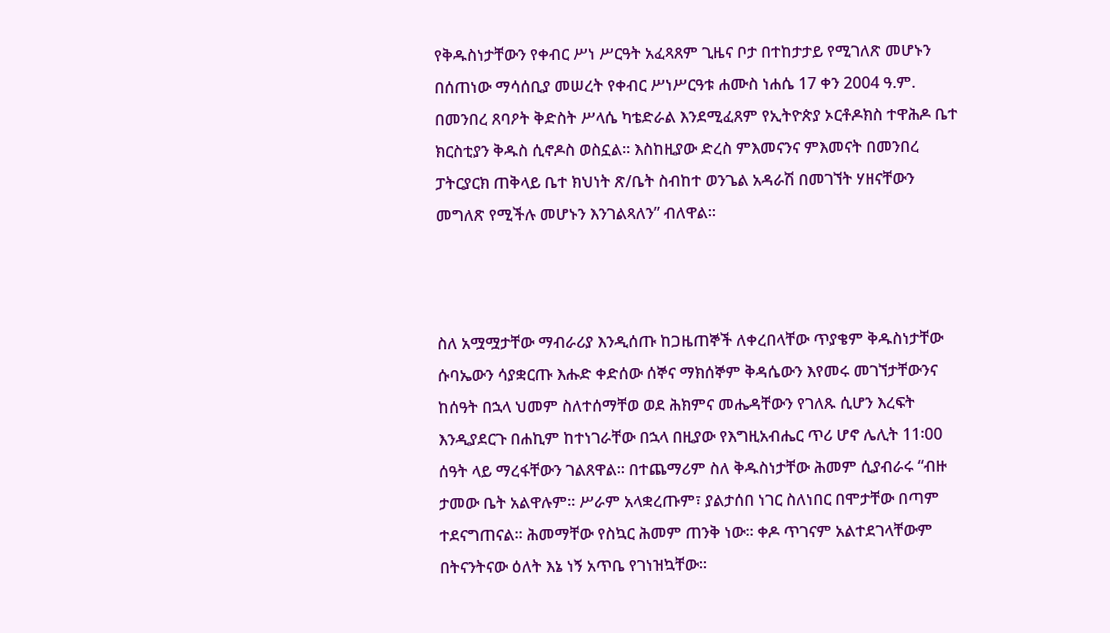የቅዱስነታቸውን የቀብር ሥነ ሥርዓት አፈጻጸም ጊዜና ቦታ በተከታታይ የሚገለጽ መሆኑን በሰጠነው ማሳሰቢያ መሠረት የቀብር ሥነሥርዓቱ ሐሙስ ነሐሴ 17 ቀን 2004 ዓ.ም. በመንበረ ጸባዖት ቅድስት ሥላሴ ካቴድራል እንደሚፈጸም የኢትዮጵያ ኦርቶዶክስ ተዋሕዶ ቤተ ክርስቲያን ቅዱስ ሲኖዶስ ወስኗል፡፡ እስከዚያው ድረስ ምእመናንና ምእመናት በመንበረ ፓትርያርክ ጠቅላይ ቤተ ክህነት ጽ/ቤት ስብከተ ወንጌል አዳራሽ በመገኘት ሃዘናቸውን መግለጽ የሚችሉ መሆኑን እንገልጻለን” ብለዋል፡፡



ስለ አሟሟታቸው ማብራሪያ እንዲሰጡ ከጋዜጠኞች ለቀረበላቸው ጥያቄም ቅዱስነታቸው ሱባኤውን ሳያቋርጡ እሑድ ቀድሰው ሰኞና ማክሰኞም ቅዳሴውን እየመሩ መገኘታቸውንና ከሰዓት በኋላ ህመም ስለተሰማቸወ ወደ ሕክምና መሔዳቸውን የገለጹ ሲሆን እረፍት እንዲያደርጉ በሐኪም ከተነገራቸው በኋላ በዚያው የእግዚአብሔር ጥሪ ሆኖ ሌሊት 11፡00 ሰዓት ላይ ማረፋቸውን ገልጸዋል፡፡ በተጨማሪም ስለ ቅዱስነታቸው ሕመም ሲያብራሩ “ብዙ ታመው ቤት አልዋሉም፡፡ ሥራም አላቋረጡም፣ ያልታሰበ ነገር ስለነበር በሞታቸው በጣም ተደናግጠናል፡፡ ሕመማቸው የስኳር ሕመም ጠንቅ ነው፡፡ ቀዶ ጥገናም አልተደገላቸውም በትናንትናው ዕለት እኔ ነኝ አጥቤ የገነዝኳቸው፡፡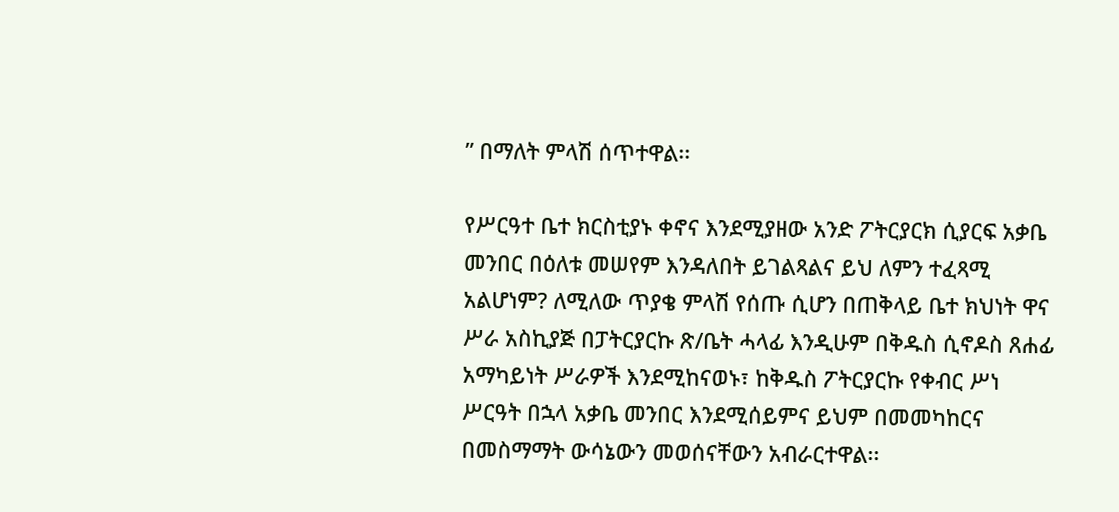” በማለት ምላሽ ሰጥተዋል፡፡

የሥርዓተ ቤተ ክርስቲያኑ ቀኖና እንደሚያዘው አንድ ፖትርያርክ ሲያርፍ አቃቤ መንበር በዕለቱ መሠየም እንዳለበት ይገልጻልና ይህ ለምን ተፈጻሚ አልሆነም? ለሚለው ጥያቄ ምላሽ የሰጡ ሲሆን በጠቅላይ ቤተ ክህነት ዋና ሥራ አስኪያጅ በፓትርያርኩ ጽ/ቤት ሓላፊ እንዲሁም በቅዱስ ሲኖዶስ ጸሐፊ አማካይነት ሥራዎች እንደሚከናወኑ፣ ከቅዱስ ፖትርያርኩ የቀብር ሥነ ሥርዓት በኋላ አቃቤ መንበር እንደሚሰይምና ይህም በመመካከርና በመስማማት ውሳኔውን መወሰናቸውን አብራርተዋል፡፡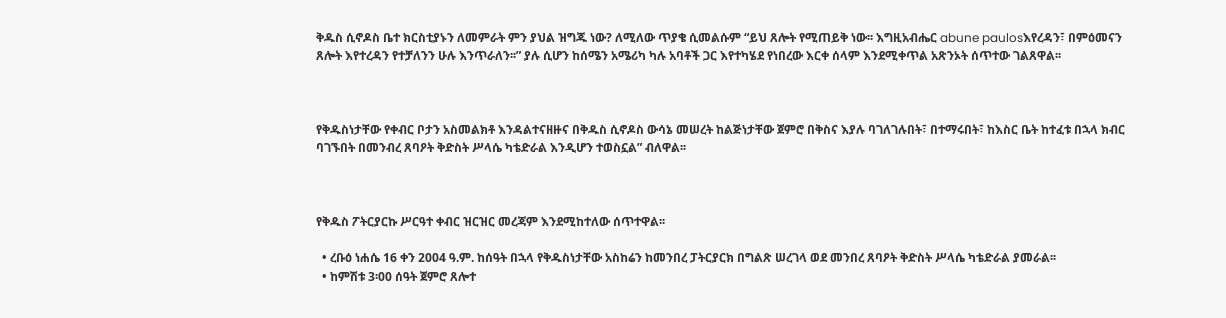ቅዱስ ሲኖዶስ ቤተ ክርስቲያኑን ለመምራት ምን ያህል ዝግጁ ነው? ለሚለው ጥያቄ ሲመልሱም “ይህ ጸሎት የሚጠይቅ ነው፡፡ እግዚአብሔር abune paulosእየረዳን፣ በምዕመናን ጸሎት እየተረዳን የተቻለንን ሁሉ እንጥራለን፡፡” ያሉ ሲሆን ከሰሜን አሜሪካ ካሉ አባቶች ጋር እየተካሄደ የነበረው እርቀ ሰላም እንደሚቀጥል አጽንኦት ሰጥተው ገልጸዋል፡፡



የቅዱስነታቸው የቀብር ቦታን አስመልክቶ እንዳልተናዘዙና በቅዱስ ሲኖዶስ ውሳኔ መሠረት ከልጅነታቸው ጀምሮ በቅስና እያሉ ባገለገሉበት፣ በተማሩበት፣ ከእስር ቤት ከተፈቱ በኋላ ክብር ባገኙበት በመንብረ ጸባዖት ቅድስት ሥላሴ ካቴድራል እንዲሆን ተወስኗል” ብለዋል፡፡



የቅዱስ ፖትርያርኩ ሥርዓተ ቀብር ዝርዝር መረጃም እንደሚከተለው ሰጥተዋል፡፡

  • ረቡዕ ነሐሴ 16 ቀን 2004 ዓ.ም. ከሰዓት በኋላ የቅዱስነታቸው አስከሬን ከመንበረ ፓትርያርክ በግልጽ ሠረገላ ወደ መንበረ ጸባዖት ቅድስት ሥላሴ ካቴድራል ያመራል፡፡
  • ከምሽቱ 3፡00 ሰዓት ጀምሮ ጸሎተ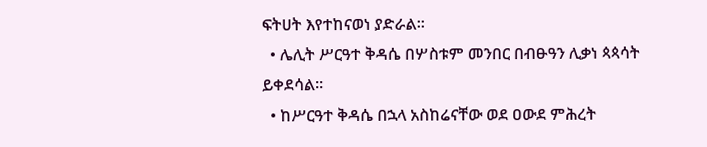ፍትሀት እየተከናወነ ያድራል፡፡
  • ሌሊት ሥርዓተ ቅዳሴ በሦስቱም መንበር በብፁዓን ሊቃነ ጳጳሳት ይቀደሳል፡፡
  • ከሥርዓተ ቅዳሴ በኋላ አስከሬናቸው ወደ ዐውደ ምሕረት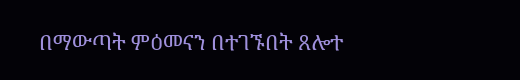በማውጣት ምዕመናን በተገኙበት ጸሎተ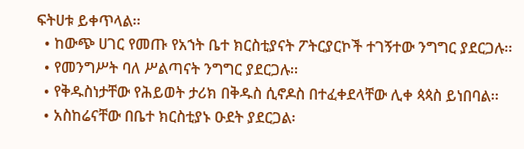ፍትሀቱ ይቀጥላል፡፡
  • ከውጭ ሀገር የመጡ የአኀት ቤተ ክርስቲያናት ፖትርያርኮች ተገኝተው ንግግር ያደርጋሉ፡፡
  • የመንግሥት ባለ ሥልጣናት ንግግር ያደርጋሉ፡፡
  • የቅዱስነታቸው የሕይወት ታሪክ በቅዱስ ሲኖዶስ በተፈቀደላቸው ሊቀ ጳጳስ ይነበባል፡፡
  • አስከሬናቸው በቤተ ክርስቲያኑ ዑደት ያደርጋል፡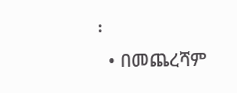፡
  • በመጨረሻም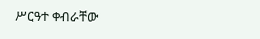ሥርዓተ ቀብራቸው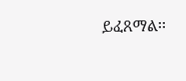ይፈጸማል፡፡